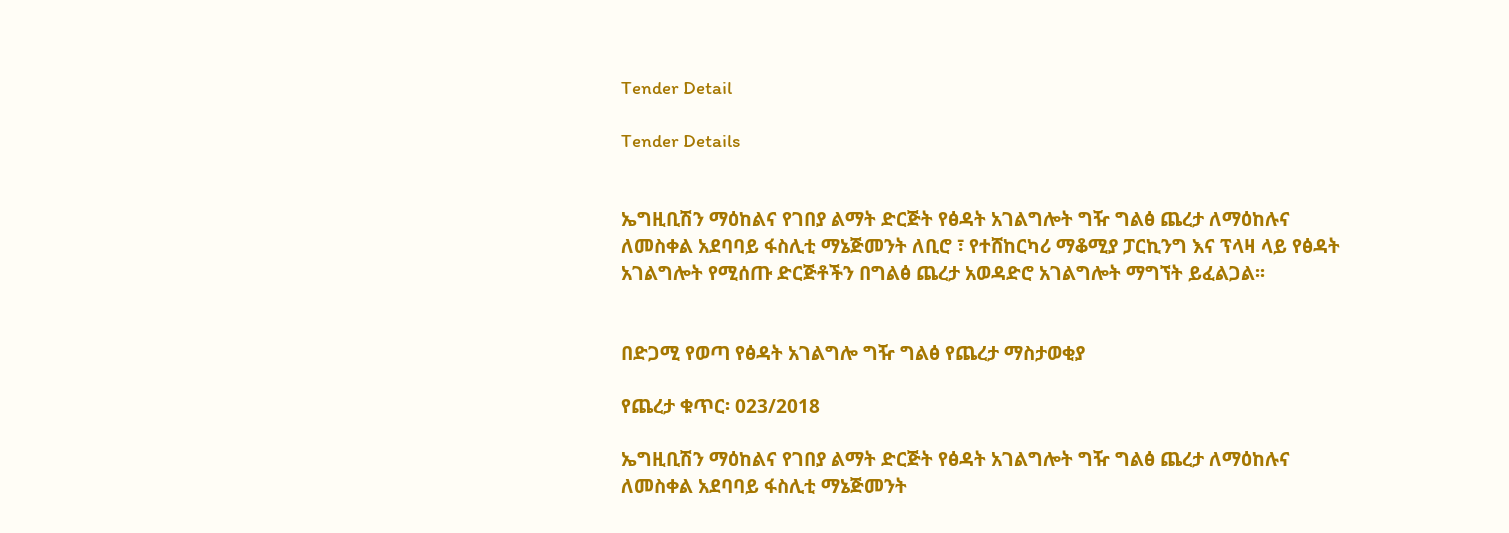Tender Detail

Tender Details


ኤግዚቢሽን ማዕከልና የገበያ ልማት ድርጅት የፅዳት አገልግሎት ግዥ ግልፅ ጨረታ ለማዕከሉና ለመስቀል አደባባይ ፋስሊቲ ማኔጅመንት ለቢሮ ፣ የተሸከርካሪ ማቆሚያ ፓርኪንግ እና ፕላዛ ላይ የፅዳት አገልግሎት የሚሰጡ ድርጅቶችን በግልፅ ጨረታ አወዳድሮ አገልግሎት ማግኘት ይፈልጋል፡፡


በድጋሚ የወጣ የፅዳት አገልግሎ ግዥ ግልፅ የጨረታ ማስታወቂያ

የጨረታ ቁጥር፡ 023/2018

ኤግዚቢሽን ማዕከልና የገበያ ልማት ድርጅት የፅዳት አገልግሎት ግዥ ግልፅ ጨረታ ለማዕከሉና ለመስቀል አደባባይ ፋስሊቲ ማኔጅመንት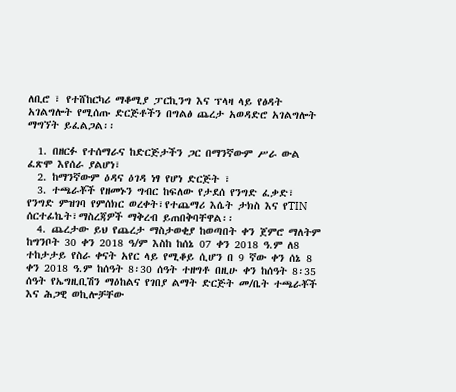ለቢሮ ፣ የተሸከርካሪ ማቆሚያ ፓርኪንግ እና ፕላዛ ላይ የፅዳት አገልግሎት የሚሰጡ ድርጅቶችን በግልፅ ጨረታ አወዳድሮ አገልግሎት ማግኘት ይፈልጋል፡፡

  1. በዘርፉ የተሰማራና ከድርጅታችን ጋር በማንኛውም ሥራ ውል ፈጽሞ እየሰራ ያልሆነ፣
  2. ከማንኛውም ዕዳና ዕገዳ ነፃ የሆነ ድርጅት ፣
  3. ተጫራቾች የዘመኑን ግብር ከፍለው የታደሰ የንግድ ፈቃድ፣ የንግድ ምዝገባ የምሰክር ወረቀት፣የተጨማሪ እሴት ታክስ እና የTIN ሰርተፊኬት፣ማስረጃዎች ማቅረብ ይጠበቅባቸዋል፡፡
  4. ጨረታው ይህ የጨረታ ማስታወቂያ ከወጣበት ቀን ጀምሮ ማለትም ከግንቦት 30 ቀን 2018 ዓ/ም እስከ ከሰኔ 07 ቀን 2018 ዓ.ም ለ8 ተከታታይ የስራ ቀናት አየር ላይ የሚቆይ ሲሆን በ 9 ኛው ቀን ሰኔ 8  ቀን 2018 ዓ.ም ከሰዓት 8፡30 ሰዓት ተዘግቶ በዚሁ ቀን ከሰዓት 8፡35 ሰዓት የኤግዚቢሽን ማዕከልና የገበያ ልማት ድርጅት መ/ቤት ተጫራቾች እና ሕጋዊ ወኪሎቻቸው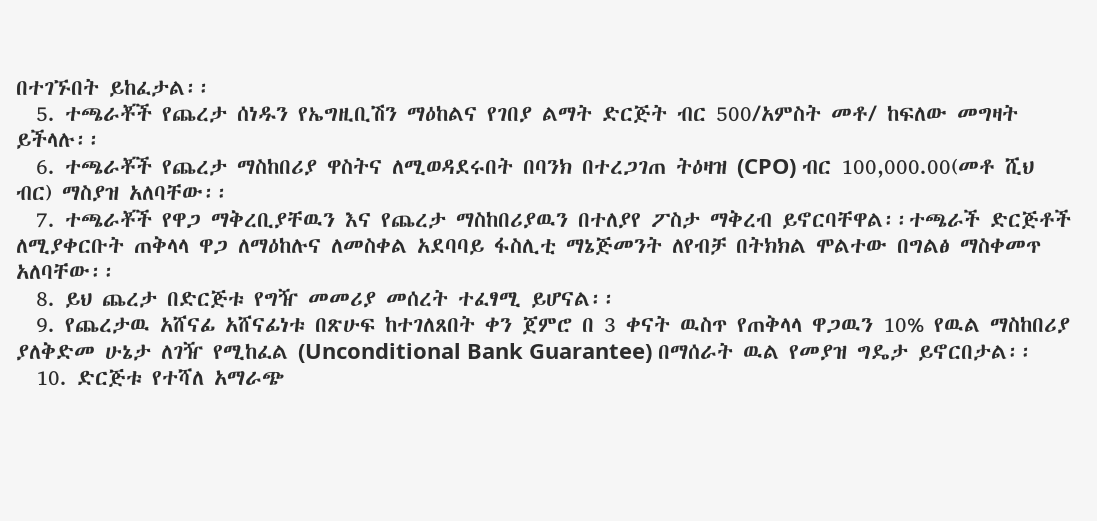በተገኙበት ይከፈታል፡፡
  5. ተጫራቾች የጨረታ ሰነዱን የኤግዚቢሽን ማዕከልና የገበያ ልማት ድርጅት ብር 500/አምስት መቶ/ ከፍለው መግዛት ይችላሉ፡፡
  6. ተጫራቾች የጨረታ ማስከበሪያ ዋስትና ለሚወዳደሩበት በባንክ በተረጋገጠ ትዕዛዝ (CPO) ብር 100,000.00(መቶ ሺህ ብር) ማስያዝ አለባቸው፡፡
  7. ተጫራቾች የዋጋ ማቅረቢያቸዉን እና የጨረታ ማስከበሪያዉን በተለያየ ፖስታ ማቅረብ ይኖርባቸዋል፡፡ተጫራች ድርጅቶች ለሚያቀርቡት ጠቅላላ ዋጋ ለማዕከሉና ለመስቀል አደባባይ ፋስሊቲ ማኔጅመንት ለየብቻ በትክክል ሞልተው በግልፅ ማስቀመጥ አለባቸው፡፡
  8. ይህ ጨረታ በድርጅቱ የግዥ መመሪያ መሰረት ተፈፃሚ ይሆናል፡፡
  9. የጨረታዉ አሸናፊ አሸናፊነቱ በጽሁፍ ከተገለጸበት ቀን ጀምሮ በ 3 ቀናት ዉስጥ የጠቅላላ ዋጋዉን 10% የዉል ማስከበሪያ ያለቅድመ ሁኔታ ለገዥ የሚከፈል (Unconditional Bank Guarantee) በማሰራት ዉል የመያዝ ግዴታ ይኖርበታል፡፡
  10. ድርጅቱ የተሻለ አማራጭ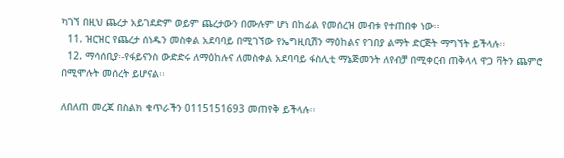ካገኘ በዚህ ጨረታ አይገደድም ወይም ጨረታውን በሙሉም ሆነ በከፊል የመሰረዝ መብቱ የተጠበቀ ነው፡፡
  11. ዝርዝር የጨረታ ሰነዱን መስቀል አደባባይ በሚገኘው የኤግዚቢሽን ማዕከልና የገበያ ልማት ድርጅት ማግኘት ይችላሉ፡፡
  12. ማሳሰቢያ፡-የፋይናንስ ውድድሩ ለማዕከሉና ለመስቀል አደባባይ ፋስሊቲ ማኔጅመንት ለየብቻ በሚቀርብ ጠቅላላ ዋጋ ቫትን ጨምሮ  በሚሞሉት መሰረት ይሆናል፡፡

ለበለጠ መረጃ በስልክ ቁጥራችን 0115151693 መጠየቅ ይችላሉ፡፡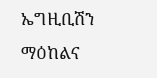ኤግዚቢሽን ማዕከልና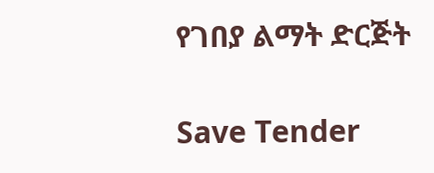የገበያ ልማት ድርጅት

Save Tender